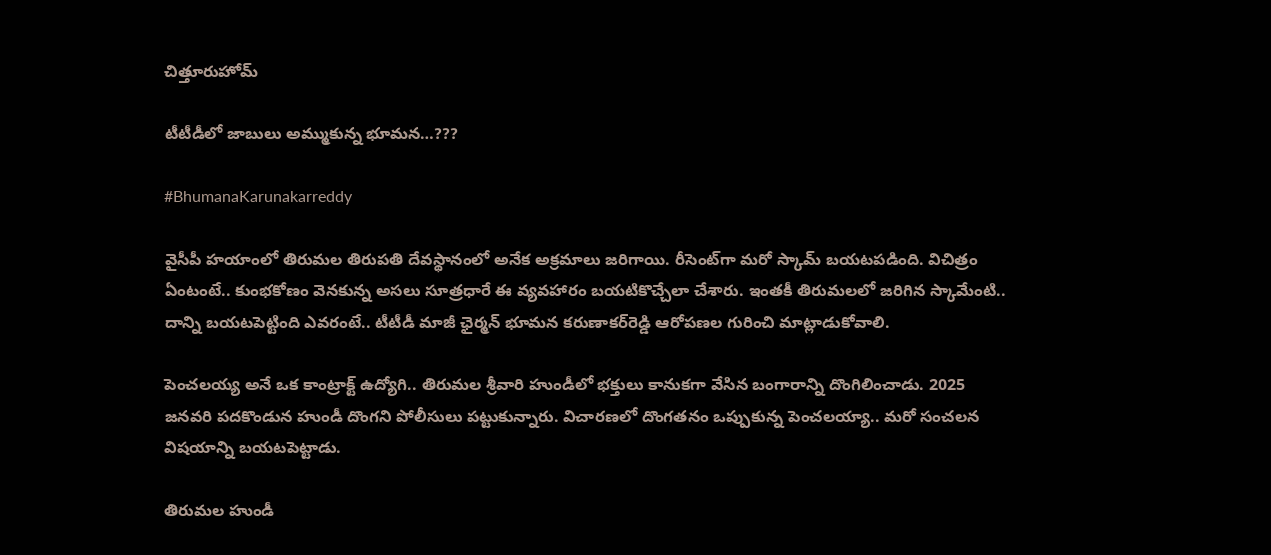చిత్తూరుహోమ్

టీటీడీలో జాబులు అమ్ముకున్న భూమన…???

#BhumanaKarunakarreddy

వైసీపీ హయాంలో తిరుమల తిరుపతి దేవస్థానంలో అనేక అక్రమాలు జరిగాయి. రీసెంట్‌గా మరో స్కామ్‌ బయటపడింది. విచిత్రం ఏంటంటే.. కుంభకోణం వెనకున్న అసలు సూత్రధారే ఈ వ్యవహారం బయటికొచ్చేలా చేశారు. ఇంతకీ తిరుమలలో జరిగిన స్కామేంటి.. దాన్ని బయటపెట్టింది ఎవరంటే.. టీటీడీ మాజీ ఛైర్మన్‌ భూమన కరుణాకర్‌రెడ్డి ఆరోపణల గురించి మాట్లాడుకోవాలి.

పెంచలయ్య అనే ఒక కాంట్రాక్ట్‌ ఉద్యోగి.. తిరుమల శ్రీవారి హుండీలో భక్తులు కానుకగా వేసిన బంగారాన్ని దొంగిలించాడు. 2025 జనవరి పదకొండున హుండీ దొంగని పోలీసులు పట్టుకున్నారు. విచారణలో దొంగతనం ఒప్పుకున్న పెంచలయ్యా.. మరో సంచలన విషయాన్ని బయటపెట్టాడు.

తిరుమల హుండీ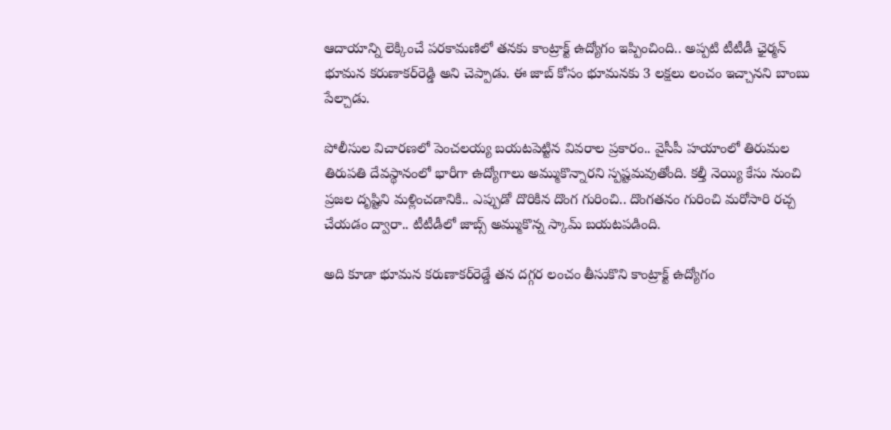ఆదాయాన్ని లెక్కించే పరకామణిలో తనకు కాంట్రాక్ట్‌ ఉద్యోగం ఇప్పించింది.. అప్పటి టీటీడీ ఛైర్మన్‌ భూమన కరుణాకర్‌రెడ్డి అని చెప్పాడు. ఈ జాబ్‌ కోసం భూమనకు 3 లక్షలు లంచం ఇచ్చానని బాంబు పేల్చాడు.

పోలీసుల విచారణలో పెంచలయ్య బయటపెట్టిన వివరాల ప్రకారం.. వైసీపీ హయాంలో తిరుమల తిరుపతి దేవస్థానంలో భారీగా ఉద్యోగాలు అమ్ముకొన్నారని స్పష్టమవుతోంది. కల్తీ నెయ్యి కేసు నుంచి ప్రజల దృష్టిని మళ్లించడానికి.. ఎప్పుడో దొరికిన దొంగ గురించి.. దొంగతనం గురించి మరోసారి రచ్చ చేయడం ద్వారా.. టీటీడీలో జాబ్స్ అమ్ముకొన్న స్కామ్ బయటపడింది.

అది కూడా భూమన కరుణాకర్‌రెడ్డే తన దగ్గర లంచం తీసుకొని కాంట్రాక్ట్‌ ఉద్యోగం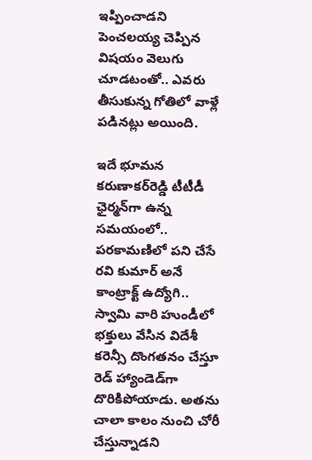ఇప్పించాడని పెంచలయ్య చెప్పిన విషయం వెలుగు చూడటంతో.. ఎవరు తీసుకున్న గోతిలో వాళ్లే పడినట్లు అయింది.

ఇదే భూమన కరుణాకర్‌రెడ్డి టీటీడీ ఛైర్మన్‌గా ఉన్న సమయంలో.. పరకామణిలో పని చేసే రవి కుమార్ అనే కాంట్రాక్ట్‌ ఉద్యోగి.. స్వామి వారి హుండీలో భక్తులు వేసిన విదేశీ కరెన్సీ దొంగతనం చేస్తూ రెడ్‌ హ్యాండెడ్‌గా దొరికిపోయాడు. అతను చాలా కాలం నుంచి చోరీ చేస్తున్నాడని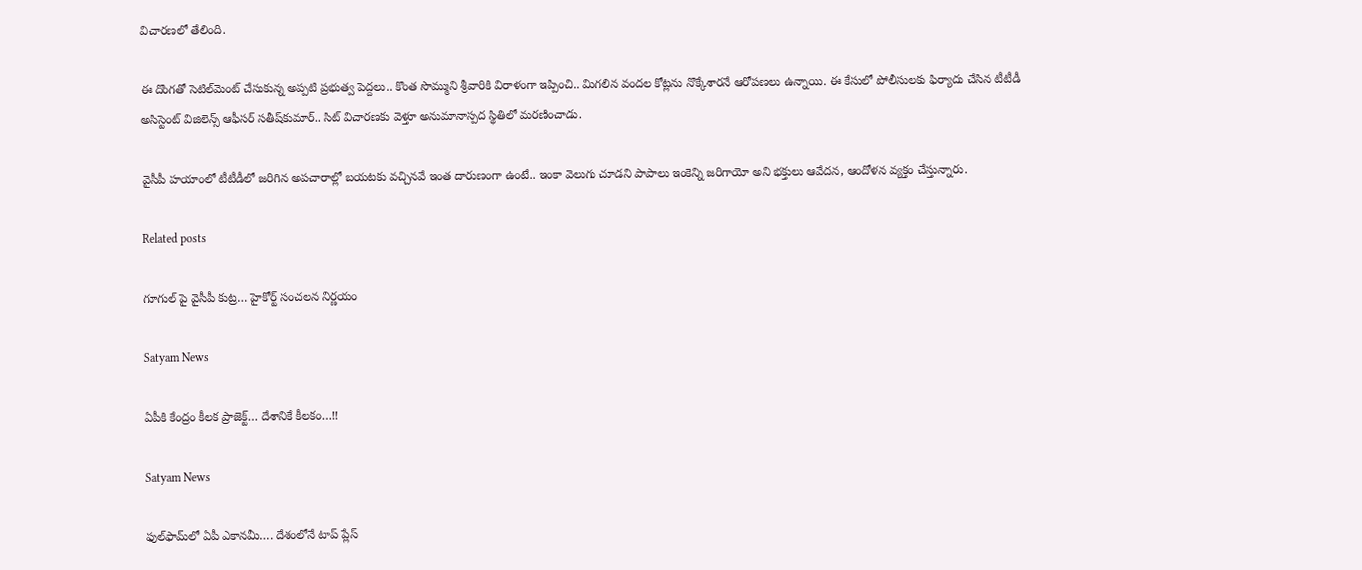విచారణలో తేలింది.

ఈ దొంగతో సెటిల్‌మెంట్‌ చేసుకున్న అప్పటి ప్రభుత్వ పెద్దలు.. కొంత సొమ్ముని శ్రీవారికి విరాళంగా ఇప్పించి.. మిగలిన వందల కోట్లను నొక్కేశారనే ఆరోపణలు ఉన్నాయి. ఈ కేసులో పోలీసులకు ఫిర్యాదు చేసిన టీటీడీ అసిస్టెంట్‌ విజిలెన్స్ ఆఫీసర్‌ సతీష్‌కుమార్‌.. సిట్‌ విచారణకు వెళ్తూ అనుమానాస్పద స్థితిలో మరణించాడు.

వైసీపీ హయాంలో టీటీడీలో జరిగిన అపచారాల్లో బయటకు వచ్చినవే ఇంత దారుణంగా ఉంటే.. ఇంకా వెలుగు చూడని పాపాలు ఇంకెన్ని జరిగాయో అని భక్తులు ఆవేదన, ఆందోళన వ్యక్తం చేస్తున్నారు.

Related posts

గూగుల్ పై వైసీపీ కుట్ర… హైకోర్ట్ సంచలన నిర్ణయం

Satyam News

ఏపీకి కేంద్రం కీలక ప్రాజెక్ట్‌… దేశానికే కీలకం…!!

Satyam News

ఫుల్‌ఫామ్‌లో ఏపీ ఎకానమీ…. దేశంలోనే టాప్‌ ప్లేస్‌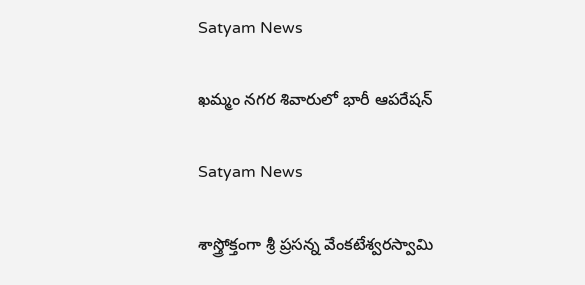Satyam News

ఖమ్మం నగర శివారులో భారీ ఆపరేషన్

Satyam News

శాస్త్రోక్తంగా శ్రీ ప్రసన్న వేంకటేశ్వరస్వామి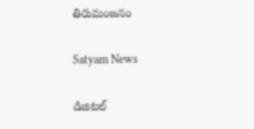తిరుమంజనం

Satyam News

డిజిటల్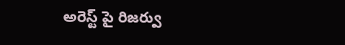అరెస్ట్ పై రిజర్వు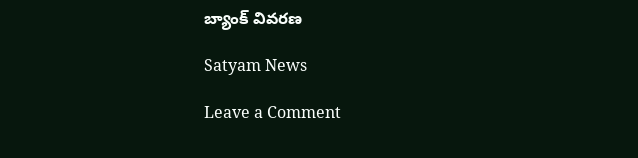బ్యాంక్ వివరణ

Satyam News

Leave a Comment